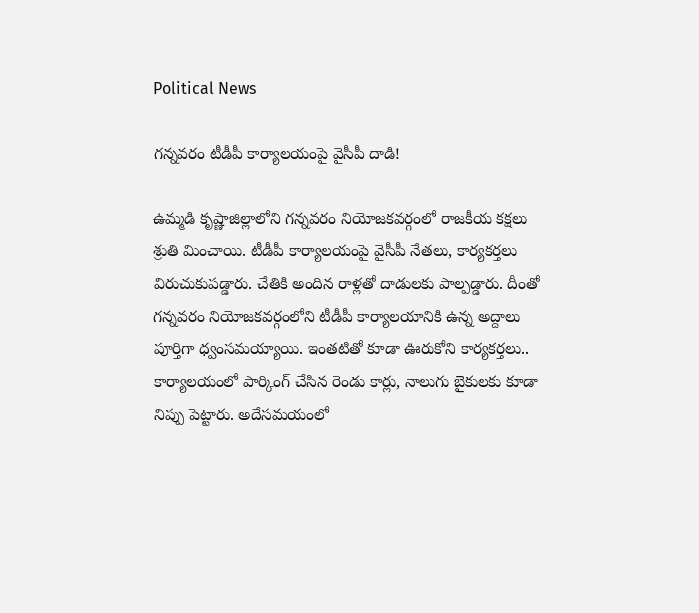Political News

గ‌న్న‌వ‌రం టీడీపీ కార్యాల‌యంపై వైసీపీ దాడి!

ఉమ్మ‌డి కృష్ణాజిల్లాలోని గ‌న్న‌వ‌రం నియోజ‌క‌వ‌ర్గంలో రాజ‌కీయ క‌క్ష‌లు శ్రుతి మించాయి. టీడీపీ కార్యాల‌యంపై వైసీపీ నేత‌లు, కార్య‌క‌ర్త‌లు విరుచుకుప‌డ్డారు. చేతికి అందిన రాళ్ల‌తో దాడుల‌కు పాల్ప‌డ్డారు. దీంతో గ‌న్న‌వ‌రం నియోజ‌క‌వ‌ర్గంలోని టీడీపీ కార్యాల‌యానికి ఉన్న అద్దాలు పూర్తిగా ధ్వంస‌మ‌య్యాయి. ఇంత‌టితో కూడా ఊరుకోని కార్య‌క‌ర్త‌లు.. కార్యాల‌యంలో పార్కింగ్ చేసిన రెండు కార్లు, నాలుగు బైకుల‌కు కూడా నిప్పు పెట్టారు. అదేస‌మ‌యంలో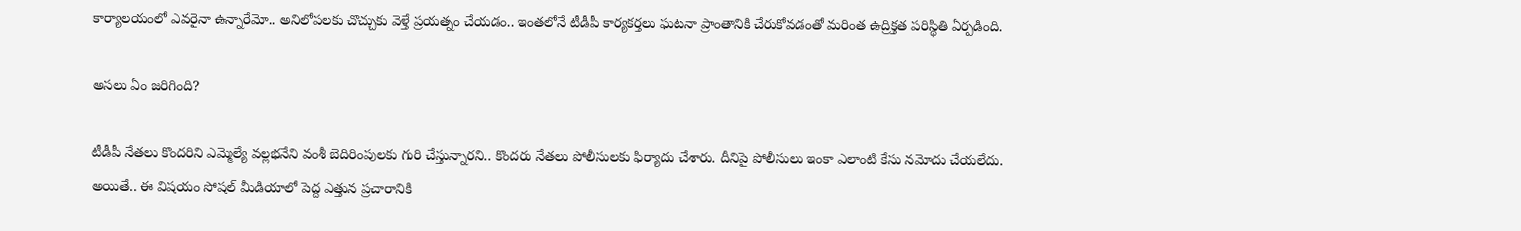కార్యాల‌యంలో ఎవ‌రైనా ఉన్నారేమో.. అనిలోప‌ల‌కు చొచ్చుకు వెళ్తే ప్ర‌య‌త్నం చేయ‌డం.. ఇంత‌లోనే టీడీపీ కార్య‌కర్త‌లు ఘ‌ట‌నా ప్రాంతానికి చేరుకోవ‌డంతో మ‌రింత ఉద్రిక్త‌త ప‌రిస్థితి ఏర్ప‌డింది.

అస‌లు ఏం జ‌రిగింది?

టీడీపీ నేత‌లు కొంద‌రిని ఎమ్మెల్యే వ‌ల్ల‌భ‌నేని వంశీ బెదిరింపుల‌కు గురి చేస్తున్నార‌ని.. కొంద‌రు నేత‌లు పోలీసుల‌కు ఫిర్యాదు చేశారు. దీనిపై పోలీసులు ఇంకా ఎలాంటి కేసు న‌మోదు చేయ‌లేదు. అయితే.. ఈ విష‌యం సోష‌ల్ మీడియాలో పెద్ద ఎత్తున ప్ర‌చారానికి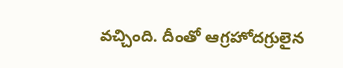వ‌చ్చింది. దీంతో ఆగ్ర‌హోద‌గ్రులైన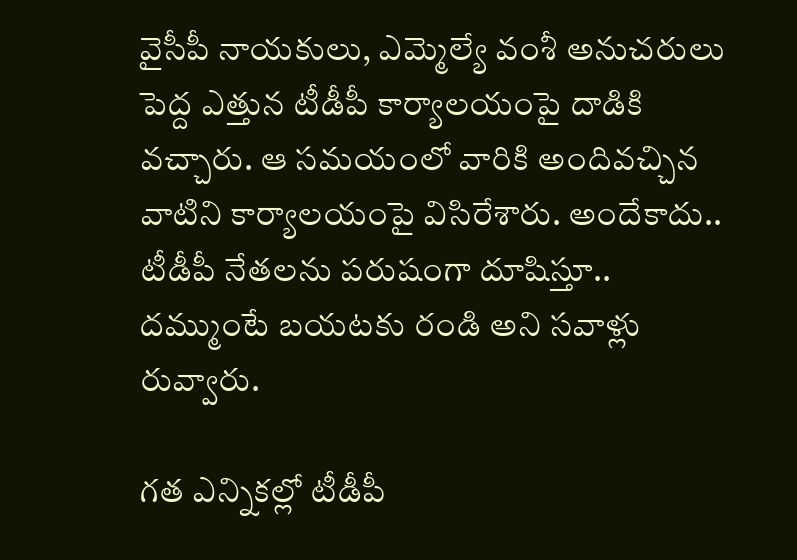వైసీపీ నాయ‌కులు, ఎమ్మెల్యే వంశీ అనుచ‌రులు పెద్ద ఎత్తున టీడీపీ కార్యాల‌యంపై దాడికి వ‌చ్చారు. ఆ స‌మ‌యంలో వారికి అందివ‌చ్చిన వాటిని కార్యాల‌యంపై విసిరేశారు. అందేకాదు.. టీడీపీ నేత‌ల‌ను ప‌రుషంగా దూషిస్తూ.. ద‌మ్ముంటే బ‌య‌ట‌కు రండి అని స‌వాళ్లు రువ్వారు.

గ‌త ఎన్నిక‌ల్లో టీడీపీ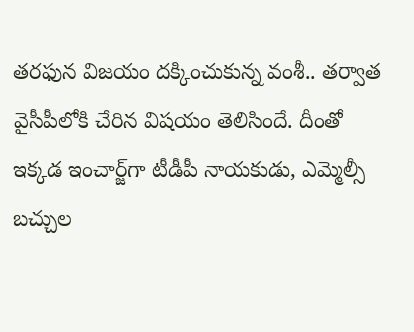త‌ర‌ఫున విజ‌యం ద‌క్కించుకున్న వంశీ.. త‌ర్వాత వైసీపీలోకి చేరిన విష‌యం తెలిసిందే. దీంతో ఇక్క‌డ ఇంచార్జ్‌గా టీడీపీ నాయ‌కుడు, ఎమ్మెల్సీ బ‌చ్చుల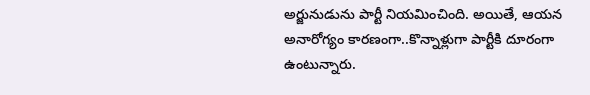అర్జునుడును పార్టీ నియ‌మించింది. అయితే, ఆయ‌న అనారోగ్యం కార‌ణంగా..కొన్నాళ్లుగా పార్టీకి దూరంగా ఉంటున్నారు.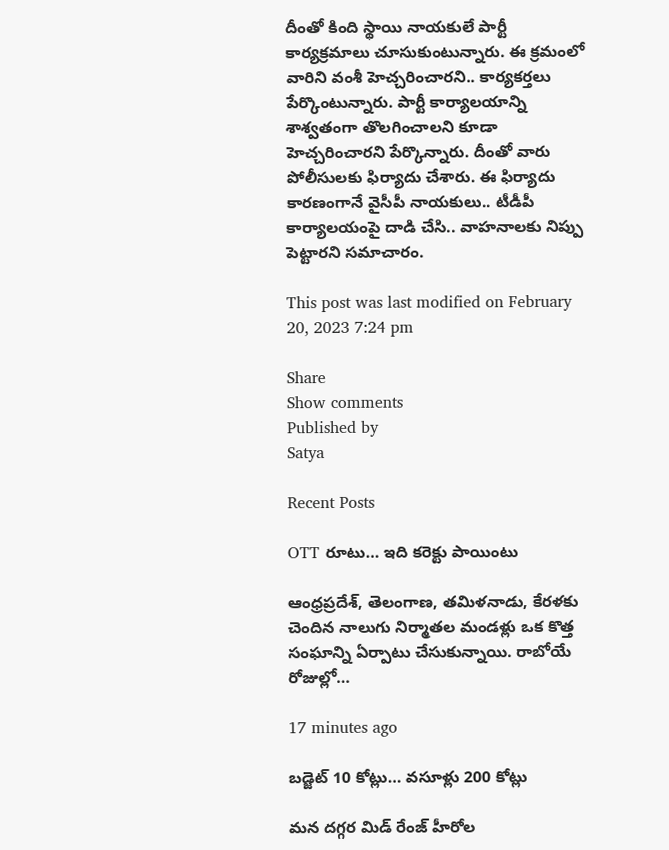దీంతో కింది స్థాయి నాయ‌కులే పార్టీ కార్య‌క్ర‌మాలు చూసుకుంటున్నారు. ఈ క్ర‌మంలో వారిని వంశీ హెచ్చ‌రించార‌ని.. కార్య‌క‌ర్త‌లు పేర్కొంటున్నారు. పార్టీ కార్యాల‌యాన్ని శాశ్వ‌తంగా తొల‌గించాల‌ని కూడా హెచ్చ‌రించార‌ని పేర్కొన్నారు. దీంతో వారు పోలీసుల‌కు ఫిర్యాదు చేశారు. ఈ ఫిర్యాదు కార‌ణంగానే వైసీపీ నాయ‌కులు.. టీడీపీ కార్యాల‌యంపై దాడి చేసి.. వాహ‌నాల‌కు నిప్పు పెట్టార‌ని స‌మాచారం.

This post was last modified on February 20, 2023 7:24 pm

Share
Show comments
Published by
Satya

Recent Posts

OTT రూటు… ఇది కరెక్టు పాయింటు

ఆంధ్రప్రదేశ్, తెలంగాణ, తమిళనాడు, కేరళకు చెందిన నాలుగు నిర్మాతల మండళ్లు ఒక కొత్త సంఘాన్ని ఏర్పాటు చేసుకున్నాయి. రాబోయే రోజుల్లో…

17 minutes ago

బడ్జెట్ 10 కోట్లు… వసూళ్లు 200 కోట్లు

మన దగ్గర మిడ్ రేంజ్ హీరోల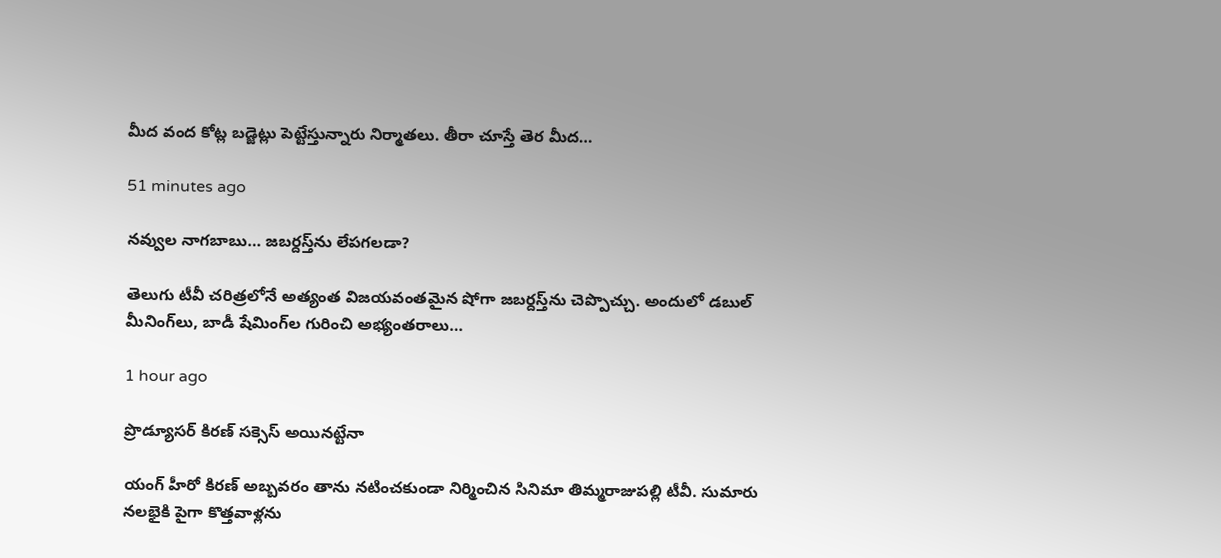మీద వంద కోట్ల బడ్జెట్లు పెట్టేస్తున్నారు నిర్మాతలు. తీరా చూస్తే తెర మీద…

51 minutes ago

నవ్వుల నాగ‌బాబు… జ‌బ‌ర్ద‌స్త్‌ను లేప‌గ‌ల‌డా?

తెలుగు టీవీ చ‌రిత్ర‌లోనే అత్యంత విజ‌య‌వంత‌మైన షోగా జ‌బ‌ర్ద‌స్త్‌ను చెప్పొచ్చు. అందులో డ‌బుల్ మీనింగ్‌లు, బాడీ షేమింగ్‌ల గురించి అభ్యంత‌రాలు…

1 hour ago

ప్రొడ్యూసర్ కిరణ్ సక్సెస్ అయినట్టేనా

యంగ్ హీరో కిరణ్ అబ్బవరం తాను నటించకుండా నిర్మించిన సినిమా తిమ్మరాజుపల్లి టీవీ. సుమారు నలభైకి పైగా కొత్తవాళ్లను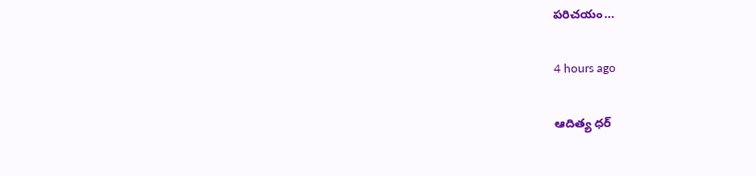పరిచయం…

4 hours ago

ఆదిత్య ధర్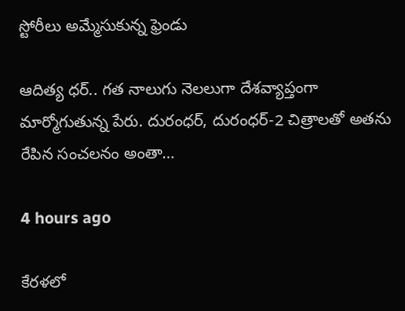స్టోరీలు అమ్మేసుకున్న ఫ్రెండు

ఆదిత్య ధర్.. గత నాలుగు నెలలుగా దేశవ్యాప్తంగా మార్మోగుతున్న పేరు. దురంధర్, దురంధర్-2 చిత్రాలతో అతను రేపిన సంచలనం అంతా…

4 hours ago

కేరళలో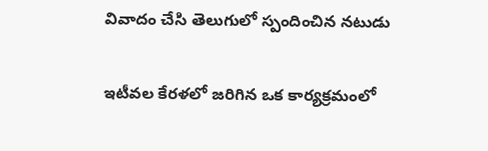వివాదం చేసి తెలుగులో స్పందించిన నటుడు

ఇటీవల కేరళలో జరిగిన ఒక కార్యక్రమంలో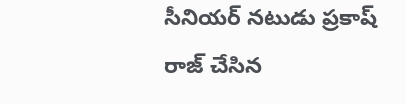సీనియర్ నటుడు ప్రకాష్ రాజ్ చేసిన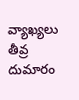వ్యాఖ్యలు తీవ్ర దుమారం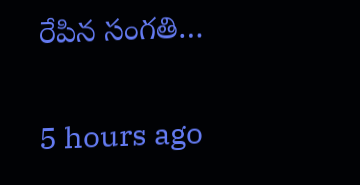రేపిన సంగతి…

5 hours ago